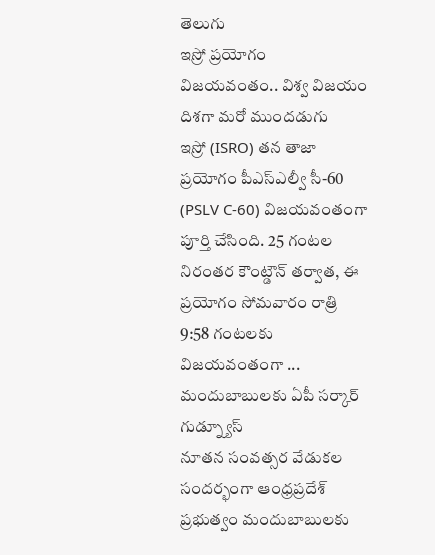తెలుగు
ఇస్రో ప్రయోగం విజయవంతం.. విశ్వ విజయం దిశగా మరో ముందడుగు
ఇస్రో (ISRO) తన తాజా ప్రయోగం పీఎస్ఎల్వీ సీ-60 (PSLV C-60) విజయవంతంగా పూర్తి చేసింది. 25 గంటల నిరంతర కౌంట్డౌన్ తర్వాత, ఈ ప్రయోగం సోమవారం రాత్రి 9:58 గంటలకు విజయవంతంగా ...
మందుబాబులకు ఏపీ సర్కార్ గుడ్న్యూస్
నూతన సంవత్సర వేడుకల సందర్భంగా ఆంధ్రప్రదేశ్ ప్రభుత్వం మందుబాబులకు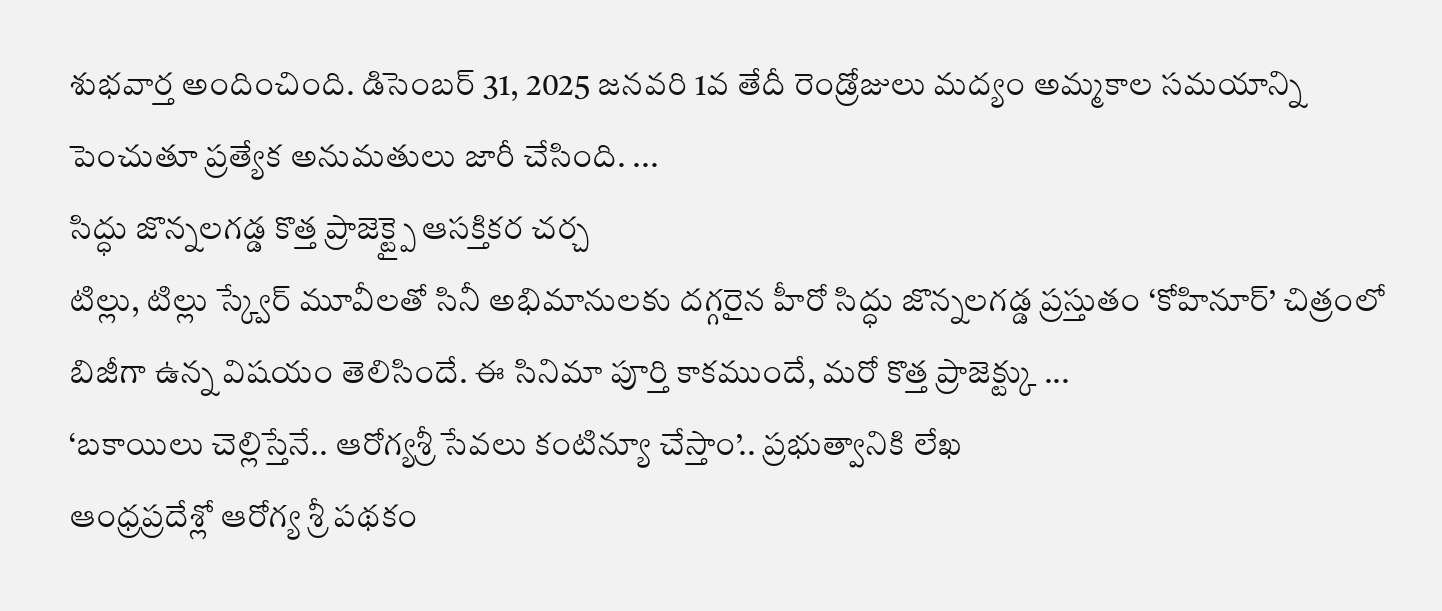శుభవార్త అందించింది. డిసెంబర్ 31, 2025 జనవరి 1వ తేదీ రెండ్రోజులు మద్యం అమ్మకాల సమయాన్ని పెంచుతూ ప్రత్యేక అనుమతులు జారీ చేసింది. ...
సిద్ధు జొన్నలగడ్డ కొత్త ప్రాజెక్ట్పై ఆసక్తికర చర్చ
టిల్లు, టిల్లు స్క్వేర్ మూవీలతో సినీ అభిమానులకు దగ్గరైన హీరో సిద్ధు జొన్నలగడ్డ ప్రస్తుతం ‘కోహినూర్’ చిత్రంలో బిజీగా ఉన్న విషయం తెలిసిందే. ఈ సినిమా పూర్తి కాకముందే, మరో కొత్త ప్రాజెక్ట్కు ...
‘బకాయిలు చెల్లిస్తేనే.. ఆరోగ్యశ్రీ సేవలు కంటిన్యూ చేస్తాం’.. ప్రభుత్వానికి లేఖ
ఆంధ్రప్రదేశ్లో ఆరోగ్య శ్రీ పథకం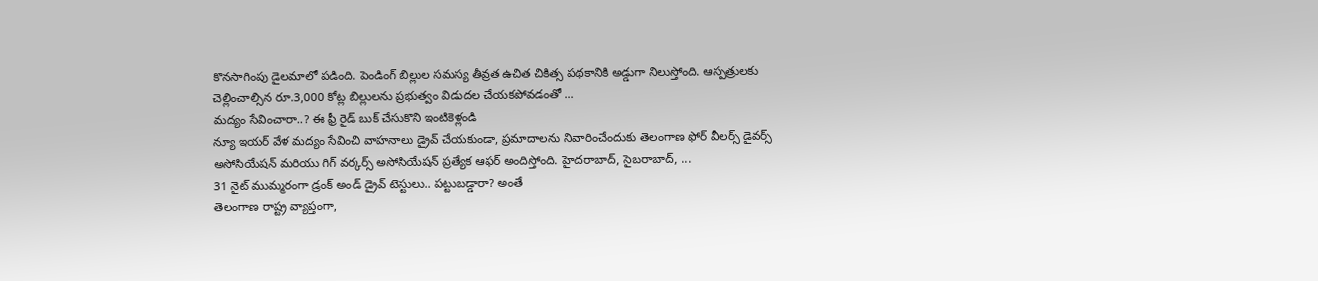కొనసాగింపు డైలమాలో పడింది. పెండింగ్ బిల్లుల సమస్య తీవ్రత ఉచిత చికిత్స పథకానికి అడ్డుగా నిలుస్తోంది. ఆస్పత్రులకు చెల్లించాల్సిన రూ.3,000 కోట్ల బిల్లులను ప్రభుత్వం విడుదల చేయకపోవడంతో ...
మద్యం సేవించారా..? ఈ ఫ్రీ రైడ్ బుక్ చేసుకొని ఇంటికెళ్లండి
న్యూ ఇయర్ వేళ మద్యం సేవించి వాహనాలు డ్రైవ్ చేయకుండా, ప్రమాదాలను నివారించేందుకు తెలంగాణ ఫోర్ వీలర్స్ డైవర్స్ అసోసియేషన్ మరియు గిగ్ వర్కర్స్ అసోసియేషన్ ప్రత్యేక ఆఫర్ అందిస్తోంది. హైదరాబాద్, సైబరాబాద్, ...
31 నైట్ ముమ్మరంగా డ్రంక్ అండ్ డ్రైవ్ టెస్టులు.. పట్టుబడ్డారా? అంతే
తెలంగాణ రాష్ట్ర వ్యాప్తంగా,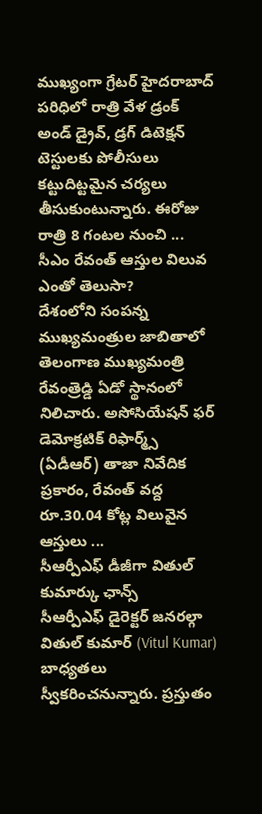ముఖ్యంగా గ్రేటర్ హైదరాబాద్ పరిధిలో రాత్రి వేళ డ్రంక్ అండ్ డ్రైవ్, డ్రగ్ డిటెక్షన్ టెస్టులకు పోలీసులు కట్టుదిట్టమైన చర్యలు తీసుకుంటున్నారు. ఈరోజు రాత్రి 8 గంటల నుంచి ...
సీఎం రేవంత్ ఆస్తుల విలువ ఎంతో తెలుసా?
దేశంలోని సంపన్న ముఖ్యమంత్రుల జాబితాలో తెలంగాణ ముఖ్యమంత్రి రేవంత్రెడ్డి ఏడో స్థానంలో నిలిచారు. అసోసియేషన్ ఫర్ డెమోక్రటిక్ రిఫార్మ్స్ (ఏడీఆర్) తాజా నివేదిక ప్రకారం, రేవంత్ వద్ద రూ.30.04 కోట్ల విలువైన ఆస్తులు ...
సీఆర్పీఎఫ్ డీజీగా వితుల్ కుమార్కు ఛాన్స్
సీఆర్పీఎఫ్ డైరెక్టర్ జనరల్గా వితుల్ కుమార్ (Vitul Kumar) బాధ్యతలు స్వీకరించనున్నారు. ప్రస్తుతం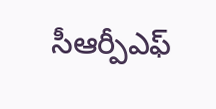సీఆర్పీఎఫ్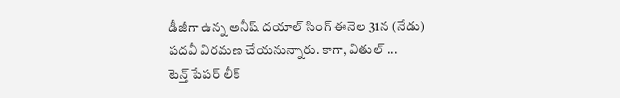డీజీగా ఉన్న అనీష్ దయాల్ సింగ్ ఈనెల 31న (నేడు) పదవీ విరమణ చేయనున్నారు. కాగా, వితుల్ ...
టెన్త్ పేపర్ లీక్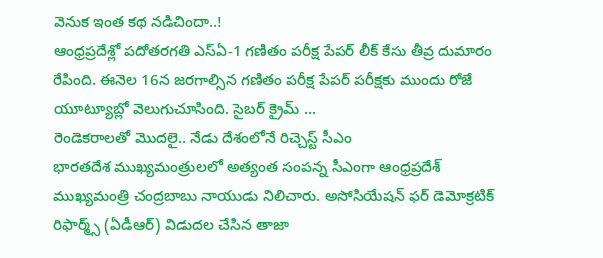వెనుక ఇంత కథ నడిచిందా..!
ఆంధ్రప్రదేశ్లో పదోతరగతి ఎస్ఏ-1 గణితం పరీక్ష పేపర్ లీక్ కేసు తీవ్ర దుమారం రేపింది. ఈనెల 16న జరగాల్సిన గణితం పరీక్ష పేపర్ పరీక్షకు ముందు రోజే యూట్యూబ్లో వెలుగుచూసింది. సైబర్ క్రైమ్ ...
రెండెకరాలతో మొదలై.. నేడు దేశంలోనే రిచ్చెస్ట్ సీఎం
భారతదేశ ముఖ్యమంత్రులలో అత్యంత సంపన్న సీఎంగా ఆంధ్రప్రదేశ్ ముఖ్యమంత్రి చంద్రబాబు నాయుడు నిలిచారు. అసోసియేషన్ ఫర్ డెమోక్రటిక్ రిఫార్మ్స్ (ఏడీఆర్) విడుదల చేసిన తాజా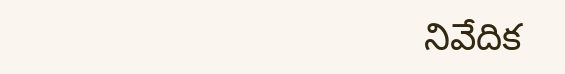నివేదిక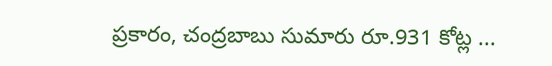ప్రకారం, చంద్రబాబు సుమారు రూ.931 కోట్ల ...